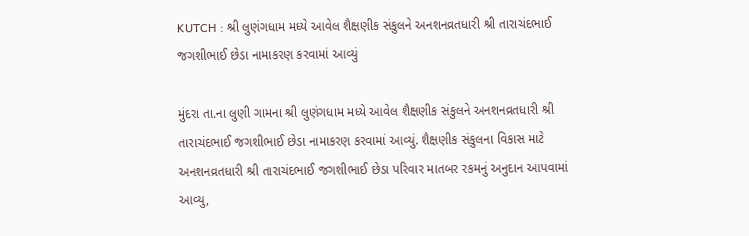KUTCH : શ્રી લુણંગધામ મધ્યે આવેલ શૈક્ષણીક સંકુલને અનશનવ્રતધારી શ્રી તારાચંદભાઈ જગશીભાઈ છેડા નામાકરણ કરવામાં આવ્યું

મુંદરા તા.ના લુણી ગામના શ્રી લુણંગધામ મધ્યે આવેલ શૈક્ષણીક સંકુલને અનશનવ્રતધારી શ્રી તારાચંદભાઈ જગશીભાઈ છેડા નામાકરણ કરવામાં આવ્યું. શૈક્ષણીક સંકુલના વિકાસ માટે અનશનવ્રતધારી શ્રી તારાચંદભાઈ જગશીભાઈ છેડા પરિવાર માતબર રકમનું અનુદાન આપવામાં આવ્યુ,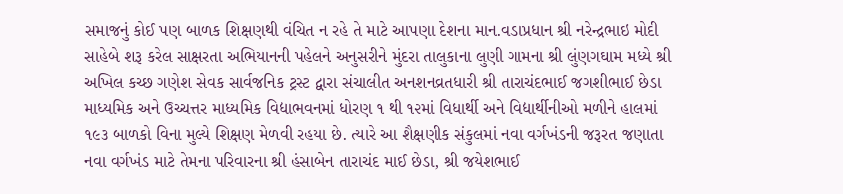સમાજનું કોઈ પણ બાળક શિક્ષણથી વંચિત ન રહે તે માટે આપણા દેશના માન.વડાપ્રધાન શ્રી નરેન્દ્રભાઇ મોદી સાહેબે શરૂ કરેલ સાક્ષરતા અભિયાનની પહેલને અનુસરીને મુંદરા તાલુકાના લુણી ગામના શ્રી લુંણગઘામ મધ્યે શ્રી અખિલ કચ્છ ગણેશ સેવક સાર્વજનિક ટ્રસ્ટ દ્વારા સંચાલીત અનશનવ્રતધારી શ્રી તારાચંદભાઈ જગશીભાઈ છેડા માધ્યમિક અને ઉચ્ચત્તર માધ્યમિક વિદ્યાભવનમાં ધોરણ ૧ થી ૧૨માં વિધાર્થી અને વિદ્યાર્થીનીઓ મળીને હાલમાં ૧૯૩ બાળકો વિના મુલ્યે શિક્ષણ મેળવી રહયા છે. ત્યારે આ શૈક્ષણીક સંકુલમાં નવા વર્ગખંડની જરૂરત જણાતા નવા વર્ગખંડ માટે તેમના પરિવારના શ્રી હંસાબેન તારાચંદ માઈ છેડા, શ્રી જયેશભાઈ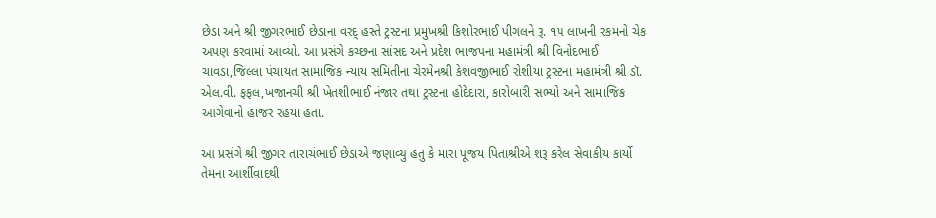છેડા અને શ્રી જીગરભાઈ છેડાના વરદ્ હસ્તે ટ્રસ્ટના પ્રમુખશ્રી કિશોરભાઈ પીગલને રૂ. ૧૫ લાખની રકમનો ચેક અપણ કરવામાં આવ્યો. આ પ્રસંગે કચ્છના સાંસદ અને પ્રદેશ ભાજપના મહામંત્રી શ્રી વિનોદભાઈ ચાવડા,જિલ્લા પંચાયત સામાજિક ન્યાય સમિતીના ચેરમેનશ્રી કેશવજીભાઈ રોશીયા ટ્રસ્ટના મહામંત્રી શ્રી ડૉ. એલ.વી. ફફલ,ખજાનચી શ્રી ખેતશીભાઈ નંજાર તથા ટ્રસ્ટના હોદેદારા, કારોબારી સભ્યો અને સામાજિક આગેવાનો હાજર રહયા હતા.

આ પ્રસંગે શ્રી જીગર તારાચંભાઈ છેડાએ જણાવ્યુ હતુ કે મારા પૂજય પિતાશ્રીએ શરૂ કરેલ સેવાકીય કાર્યો તેમના આર્શીવાદથી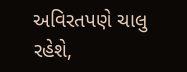અવિરતપણે ચાલુ રહેશે,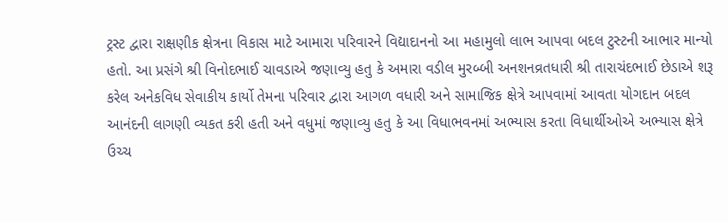ટ્રસ્ટ દ્વારા રાક્ષણીક ક્ષેત્રના વિકાસ માટે આમારા પરિવારને વિદ્યાદાનનો આ મહામુલો લાભ આપવા બદલ ટુસ્ટની આભાર માન્યો હતો. આ પ્રસંગે શ્રી વિનોદભાઈ ચાવડાએ જણાવ્યુ હતુ કે અમારા વડીલ મુરબ્બી અનશનવ્રતધારી શ્રી તારાચંદભાઈ છેડાએ શરૂ કરેલ અનેકવિધ સેવાકીય કાર્યો તેમના પરિવાર દ્વારા આગળ વધારી અને સામાજિક ક્ષેત્રે આપવામાં આવતા યોગદાન બદલ આનંદની લાગણી વ્યકત કરી હતી અને વધુમાં જણાવ્યુ હતુ કે આ વિધાભવનમાં અભ્યાસ કરતા વિધાર્થીઓએ અભ્યાસ ક્ષેત્રે ઉચ્ચ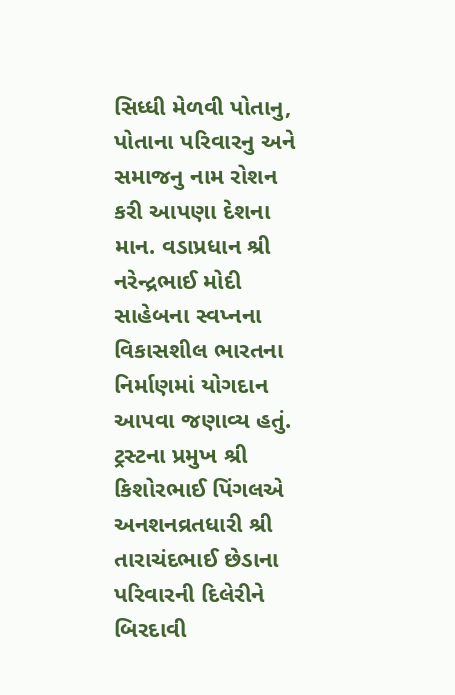સિધ્ધી મેળવી પોતાનુ, પોતાના પરિવારનુ અને સમાજનુ નામ રોશન કરી આપણા દેશના માન. વડાપ્રધાન શ્રી નરેન્દ્રભાઈ મોદી સાહેબના સ્વપ્નના વિકાસશીલ ભારતના નિર્માણમાં યોગદાન આપવા જણાવ્ય હતું. ટ્રસ્ટના પ્રમુખ શ્રી કિશોરભાઈ પિંગલએ અનશનવ્રતધારી શ્રી તારાચંદભાઈ છેડાના પરિવારની દિલેરીને બિરદાવી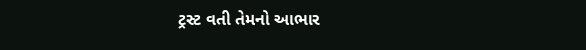ટ્રસ્ટ વતી તેમનો આભાર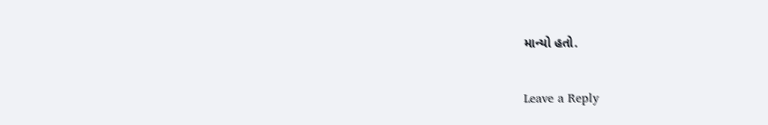માન્યો હતો.

Leave a Reply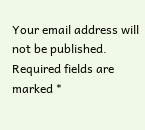Your email address will not be published. Required fields are marked *